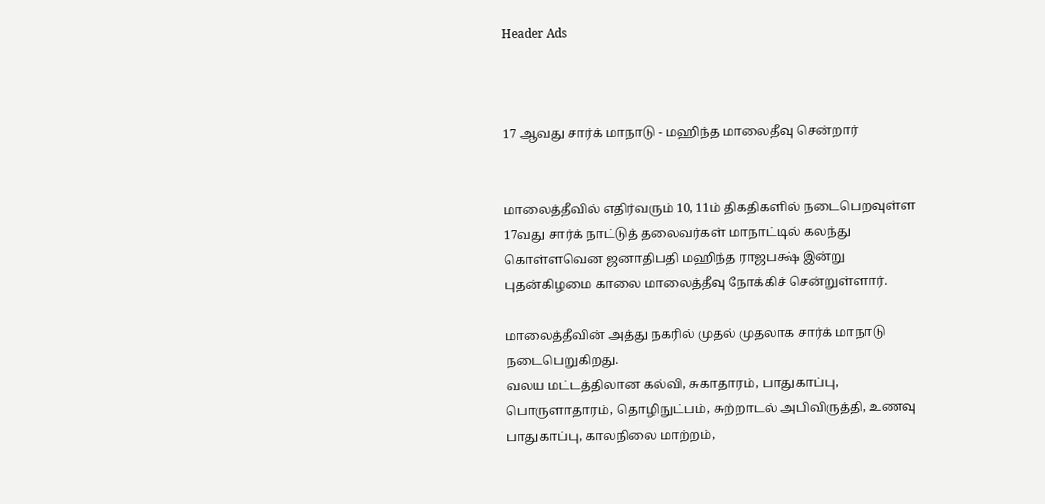Header Ads



17 ஆவது சார்க் மாநாடு - மஹிந்த மாலைதீவு சென்றார்


மாலைத்தீவில் எதிர்வரும் 10, 11ம் திகதிகளில் நடைபெறவுள்ள 17வது சார்க் நாட்டுத் தலைவர்கள் மாநாட்டில் கலந்து கொள்ளவென ஜனாதிபதி மஹிந்த ராஜபக்ஷ் இன்று புதன்கிழமை காலை மாலைத்தீவு நோக்கிச் சென்றுள்ளார்.

மாலைத்தீவின் அத்து நகரில் முதல் முதலாக சார்க் மாநாடு நடைபெறுகிறது.
வலய மட்டத்திலான கல்வி, சுகாதாரம், பாதுகாப்பு, பொருளாதாரம், தொழிநுட்பம், சுற்றாடல் அபிவிருத்தி, உணவு பாதுகாப்பு, காலநிலை மாற்றம்,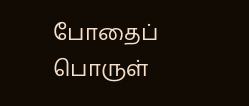போதைப் பொருள்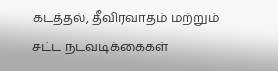கடத்தல், தீவிரவாதம் மற்றும் சட்ட நடவடிக்கைகள்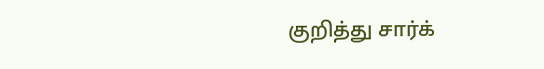குறித்து சார்க்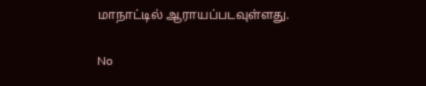மாநாட்டில் ஆராயப்படவுள்ளது.

No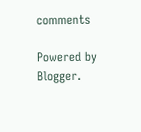comments

Powered by Blogger.